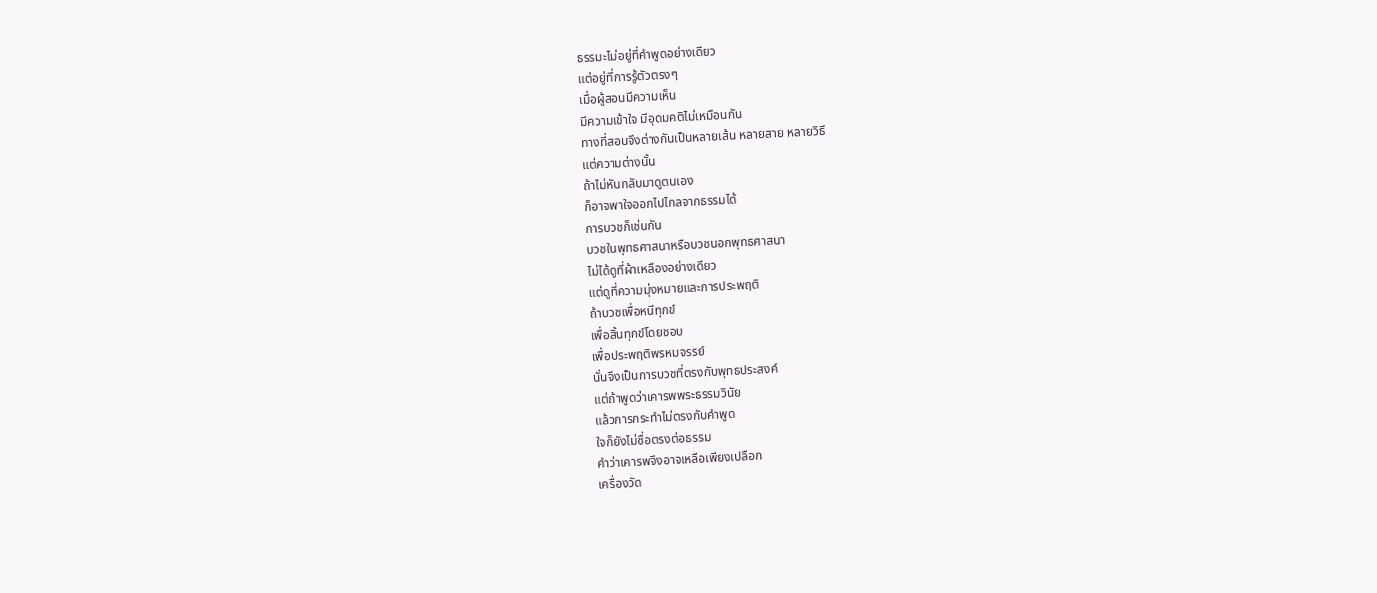ธรรมะไม่อยู่ที่คำพูดอย่างเดียว
แต่อยู่ที่การรู้ตัวตรงๆ
เมื่อผู้สอนมีความเห็น
มีความเข้าใจ มีอุดมคติไม่เหมือนกัน
ทางที่สอนจึงต่างกันเป็นหลายเส้น หลายสาย หลายวิธี
แต่ความต่างนั้น
ถ้าไม่หันกลับมาดูตนเอง
ก็อาจพาใจออกไปไกลจากธรรมได้
การบวชก็เช่นกัน
บวชในพุทธศาสนาหรือบวชนอกพุทธศาสนา
ไม่ได้ดูที่ผ้าเหลืองอย่างเดียว
แต่ดูที่ความมุ่งหมายและการประพฤติ
ถ้าบวชเพื่อหนีทุกข์
เพื่อสิ้นทุกข์โดยชอบ
เพื่อประพฤติพรหมจรรย์
นั่นจึงเป็นการบวชที่ตรงกับพุทธประสงค์
แต่ถ้าพูดว่าเคารพพระธรรมวินัย
แล้วการกระทำไม่ตรงกับคำพูด
ใจก็ยังไม่ซื่อตรงต่อธรรม
คำว่าเคารพจึงอาจเหลือเพียงเปลือก
เครื่องวัด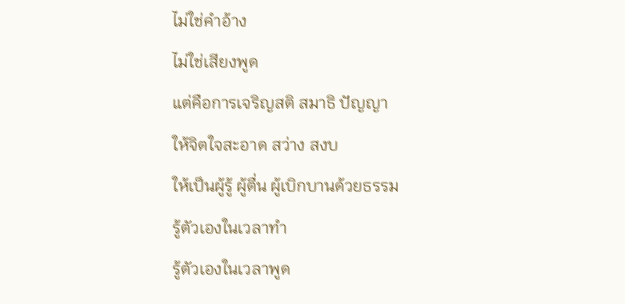ไม่ใช่คำอ้าง
ไม่ใช่เสียงพูด
แต่คือการเจริญสติ สมาธิ ปัญญา
ให้จิตใจสะอาด สว่าง สงบ
ให้เป็นผู้รู้ ผู้ตื่น ผู้เบิกบานด้วยธรรม
รู้ตัวเองในเวลาทำ
รู้ตัวเองในเวลาพูด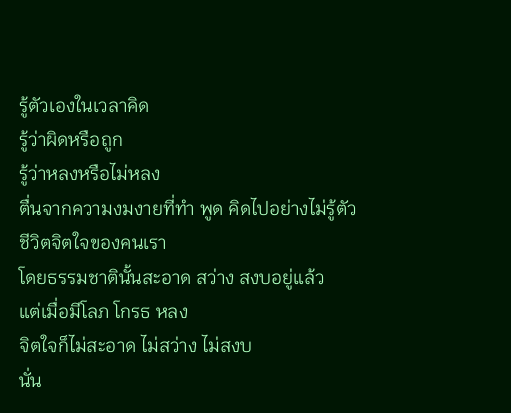รู้ตัวเองในเวลาคิด
รู้ว่าผิดหรือถูก
รู้ว่าหลงหรือไม่หลง
ตื่นจากความงมงายที่ทำ พูด คิดไปอย่างไม่รู้ตัว
ชีวิตจิตใจของคนเรา
โดยธรรมชาตินั้นสะอาด สว่าง สงบอยู่แล้ว
แต่เมื่อมีโลภ โกรธ หลง
จิตใจก็ไม่สะอาด ไม่สว่าง ไม่สงบ
นั่น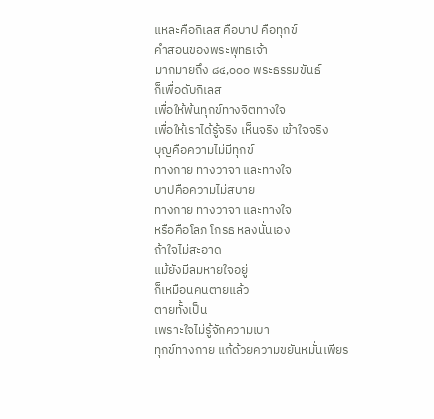แหละคือกิเลส คือบาป คือทุกข์
คำสอนของพระพุทธเจ้า
มากมายถึง ๘๔,๐๐๐ พระธรรมขันธ์
ก็เพื่อดับกิเลส
เพื่อให้พ้นทุกข์ทางจิตทางใจ
เพื่อให้เราได้รู้จริง เห็นจริง เข้าใจจริง
บุญคือความไม่มีทุกข์
ทางกาย ทางวาจา และทางใจ
บาปคือความไม่สบาย
ทางกาย ทางวาจา และทางใจ
หรือคือโลภ โกรธ หลงนั่นเอง
ถ้าใจไม่สะอาด
แม้ยังมีลมหายใจอยู่
ก็เหมือนคนตายแล้ว
ตายทั้งเป็น
เพราะใจไม่รู้จักความเบา
ทุกข์ทางกาย แก้ด้วยความขยันหมั่นเพียร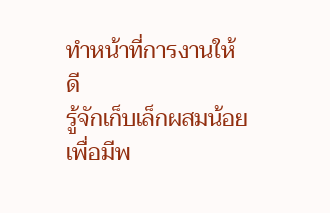ทำหน้าที่การงานให้ดี
รู้จักเก็บเล็กผสมน้อย
เพื่อมีพ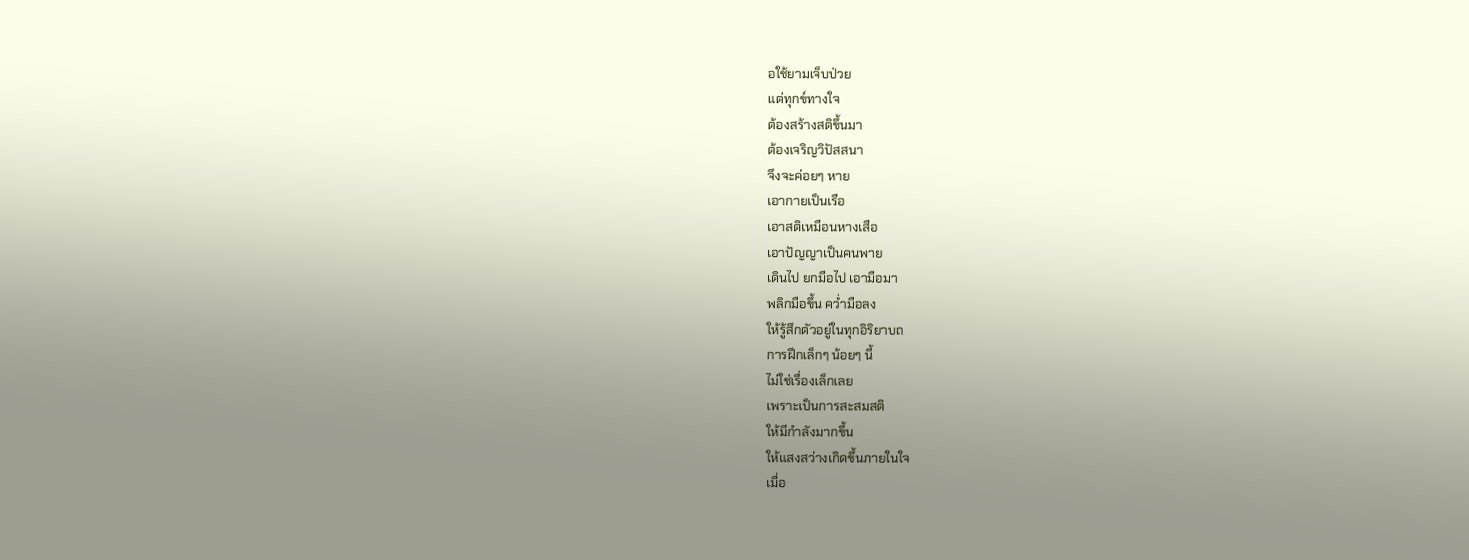อใช้ยามเจ็บป่วย
แต่ทุกข์ทางใจ
ต้องสร้างสติขึ้นมา
ต้องเจริญวิปัสสนา
จึงจะค่อยๆ หาย
เอากายเป็นเรือ
เอาสติเหมือนหางเสือ
เอาปัญญาเป็นคนพาย
เดินไป ยกมือไป เอามือมา
พลิกมือขึ้น คว่ำมือลง
ให้รู้สึกตัวอยู่ในทุกอิริยาบถ
การฝึกเล็กๆ น้อยๆ นี้
ไม่ใช่เรื่องเล็กเลย
เพราะเป็นการสะสมสติ
ให้มีกำลังมากขึ้น
ให้แสงสว่างเกิดขึ้นภายในใจ
เมื่อ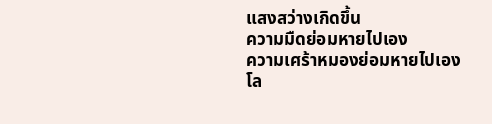แสงสว่างเกิดขึ้น
ความมืดย่อมหายไปเอง
ความเศร้าหมองย่อมหายไปเอง
โล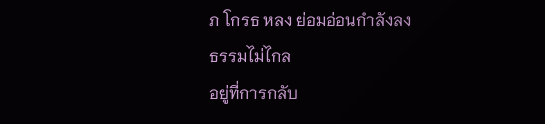ภ โกรธ หลง ย่อมอ่อนกำลังลง
ธรรมไม่ไกล
อยู่ที่การกลับ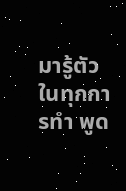มารู้ตัว
ในทุกการทำ พูด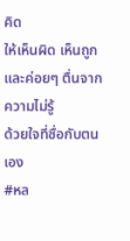คิด
ให้เห็นผิด เห็นถูก
และค่อยๆ ตื่นจากความไม่รู้
ด้วยใจที่ซื่อกับตนเอง
#หล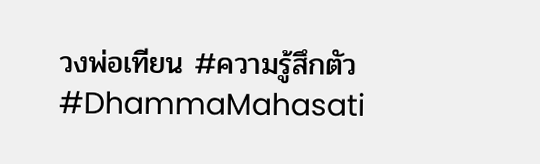วงพ่อเทียน #ความรู้สึกตัว #DhammaMahasati